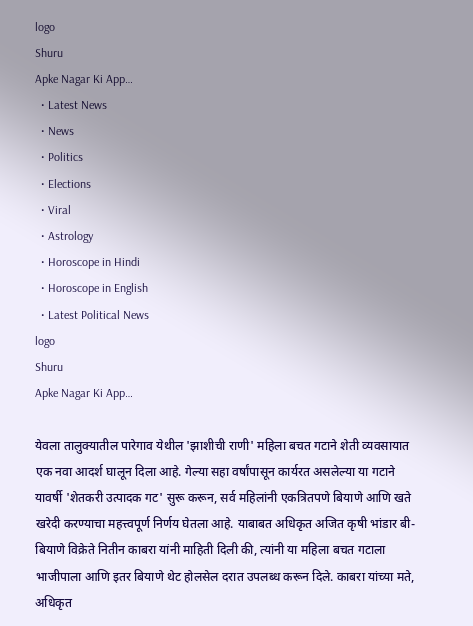logo
Shuru
Apke Nagar Ki App…
  • Latest News
  • News
  • Politics
  • Elections
  • Viral
  • Astrology
  • Horoscope in Hindi
  • Horoscope in English
  • Latest Political News
logo
Shuru
Apke Nagar Ki App…

येवला तालुक्यातील पारेगाव येथील 'झाशीची राणी' महिला बचत गटाने शेती व्यवसायात एक नवा आदर्श घालून दिला आहे. गेल्या सहा वर्षांपासून कार्यरत असलेल्या या गटाने यावर्षी 'शेतकरी उत्पादक गट' सुरू करून, सर्व महिलांनी एकत्रितपणे बियाणे आणि खते खरेदी करण्याचा महत्त्वपूर्ण निर्णय घेतला आहे. याबाबत अधिकृत अजित कृषी भांडार बी-बियाणे विक्रेते नितीन काबरा यांनी माहिती दिली की, त्यांनी या महिला बचत गटाला भाजीपाला आणि इतर बियाणे थेट होलसेल दरात उपलब्ध करून दिले. काबरा यांच्या मते, अधिकृत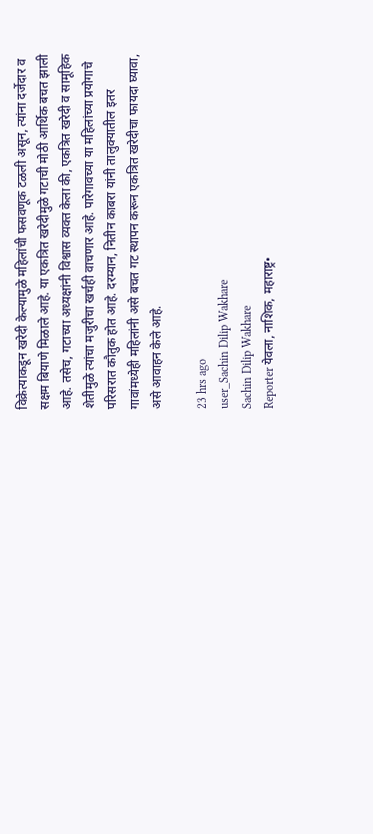विक्रेत्याकडून खरेदी केल्यामुळे महिलांची फसवणूक टळली असून, त्यांना दर्जेदार व सक्षम बियाणे मिळाले आहे. या एकत्रित खरेदीमुळे गटाची मोठी आर्थिक बचत झाली आहे. तसेच, गटाच्या अध्यक्षांनी विश्वास व्यक्त केला की, एकत्रित खरेदी व सामूहिक शेतीमुळे त्यांचा मजुरीचा खर्चही वाचणार आहे. पारेगावच्या या महिलांच्या प्रयोगाचे परिसरात कौतुक होत आहे. दरम्यान, नितीन काबरा यांनी तालुक्यातील इतर गावांमध्येही महिलांनी असे बचत गट स्थापन करून एकत्रित खरेदीचा फायदा घ्यावा, असे आवाहन केले आहे.

23 hrs ago
user_Sachin Dilip Wakhare
Sachin Dilip Wakhare
Reporter येवला, नाशिक, महाराष्ट्र•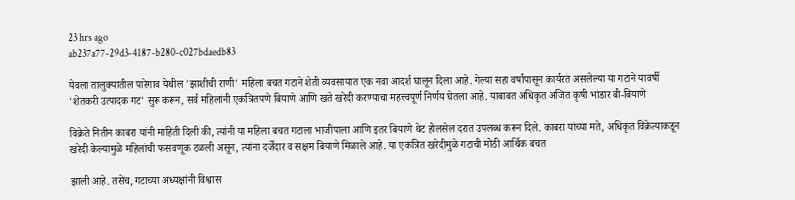23 hrs ago
ab237a77-29d3-4187-b280-c027bdaedb83

येवला तालुक्यातील पारेगाव येथील 'झाशीची राणी' महिला बचत गटाने शेती व्यवसायात एक नवा आदर्श घालून दिला आहे. गेल्या सहा वर्षांपासून कार्यरत असलेल्या या गटाने यावर्षी 'शेतकरी उत्पादक गट' सुरू करून, सर्व महिलांनी एकत्रितपणे बियाणे आणि खते खरेदी करण्याचा महत्त्वपूर्ण निर्णय घेतला आहे. याबाबत अधिकृत अजित कृषी भांडार बी-बियाणे

विक्रेते नितीन काबरा यांनी माहिती दिली की, त्यांनी या महिला बचत गटाला भाजीपाला आणि इतर बियाणे थेट होलसेल दरात उपलब्ध करून दिले. काबरा यांच्या मते, अधिकृत विक्रेत्याकडून खरेदी केल्यामुळे महिलांची फसवणूक टळली असून, त्यांना दर्जेदार व सक्षम बियाणे मिळाले आहे. या एकत्रित खरेदीमुळे गटाची मोठी आर्थिक बचत

झाली आहे. तसेच, गटाच्या अध्यक्षांनी विश्वास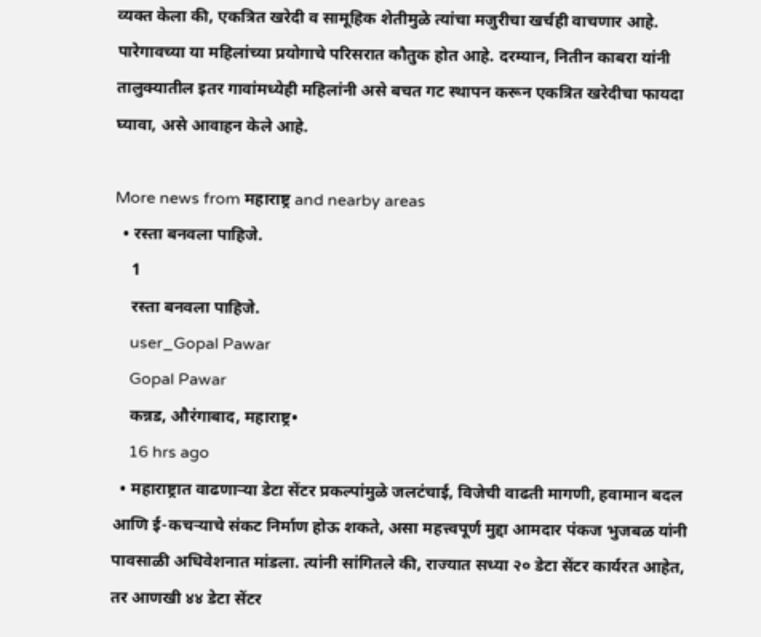व्यक्त केला की, एकत्रित खरेदी व सामूहिक शेतीमुळे त्यांचा मजुरीचा खर्चही वाचणार आहे. पारेगावच्या या महिलांच्या प्रयोगाचे परिसरात कौतुक होत आहे. दरम्यान, नितीन काबरा यांनी तालुक्यातील इतर गावांमध्येही महिलांनी असे बचत गट स्थापन करून एकत्रित खरेदीचा फायदा घ्यावा, असे आवाहन केले आहे.

More news from महाराष्ट्र and nearby areas
  • रस्ता बनवला पाहिजे.
    1
    रस्ता बनवला पाहिजे.
    user_Gopal Pawar
    Gopal Pawar
    कन्नड, औरंगाबाद, महाराष्ट्र•
    16 hrs ago
  • महाराष्ट्रात वाढणाऱ्या डेटा सेंटर प्रकल्पांमुळे जलटंचाई, विजेची वाढती मागणी, हवामान बदल आणि ई-कचऱ्याचे संकट निर्माण होऊ शकते, असा महत्त्वपूर्ण मुद्दा आमदार पंकज भुजबळ यांनी पावसाळी अधिवेशनात मांडला. त्यांनी सांगितले की, राज्यात सध्या २० डेटा सेंटर कार्यरत आहेत, तर आणखी ४४ डेटा सेंटर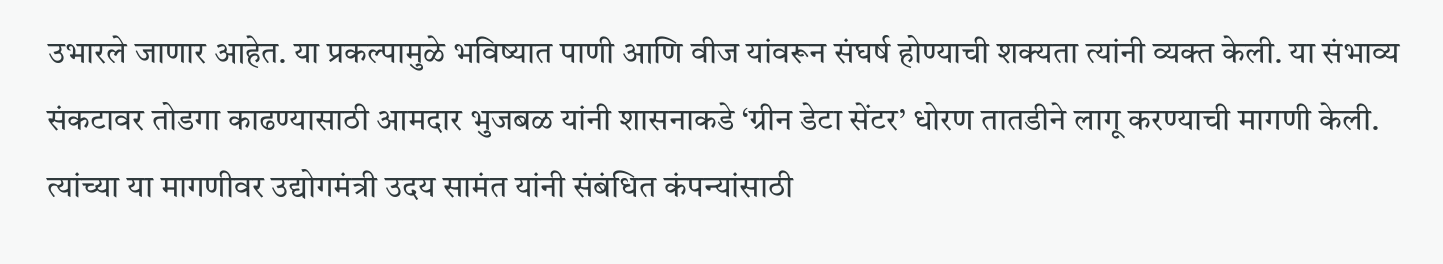उभारले जाणार आहेत. या प्रकल्पामुळे भविष्यात पाणी आणि वीज यांवरून संघर्ष होण्याची शक्यता त्यांनी व्यक्त केली. या संभाव्य संकटावर तोडगा काढण्यासाठी आमदार भुजबळ यांनी शासनाकडे ‘ग्रीन डेटा सेंटर’ धोरण तातडीने लागू करण्याची मागणी केली. त्यांच्या या मागणीवर उद्योगमंत्री उदय सामंत यांनी संबंधित कंपन्यांसाठी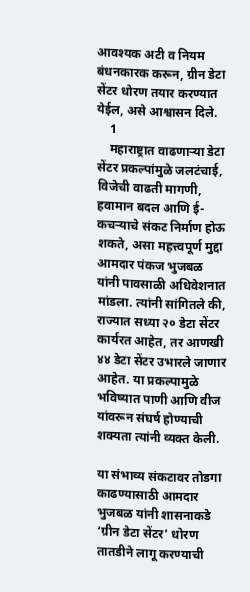आवश्यक अटी व नियम बंधनकारक करून, ग्रीन डेटा सेंटर धोरण तयार करण्यात येईल, असे आश्वासन दिले.
    1
    महाराष्ट्रात वाढणाऱ्या डेटा सेंटर प्रकल्पांमुळे जलटंचाई, विजेची वाढती मागणी, हवामान बदल आणि ई-कचऱ्याचे संकट निर्माण होऊ शकते, असा महत्त्वपूर्ण मुद्दा आमदार पंकज भुजबळ यांनी पावसाळी अधिवेशनात मांडला. त्यांनी सांगितले की, राज्यात सध्या २० डेटा सेंटर कार्यरत आहेत, तर आणखी ४४ डेटा सेंटर उभारले जाणार आहेत. या प्रकल्पामुळे भविष्यात पाणी आणि वीज यांवरून संघर्ष होण्याची शक्यता त्यांनी व्यक्त केली.

या संभाव्य संकटावर तोडगा काढण्यासाठी आमदार भुजबळ यांनी शासनाकडे ‘ग्रीन डेटा सेंटर’ धोरण तातडीने लागू करण्याची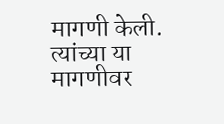मागणी केली. त्यांच्या या मागणीवर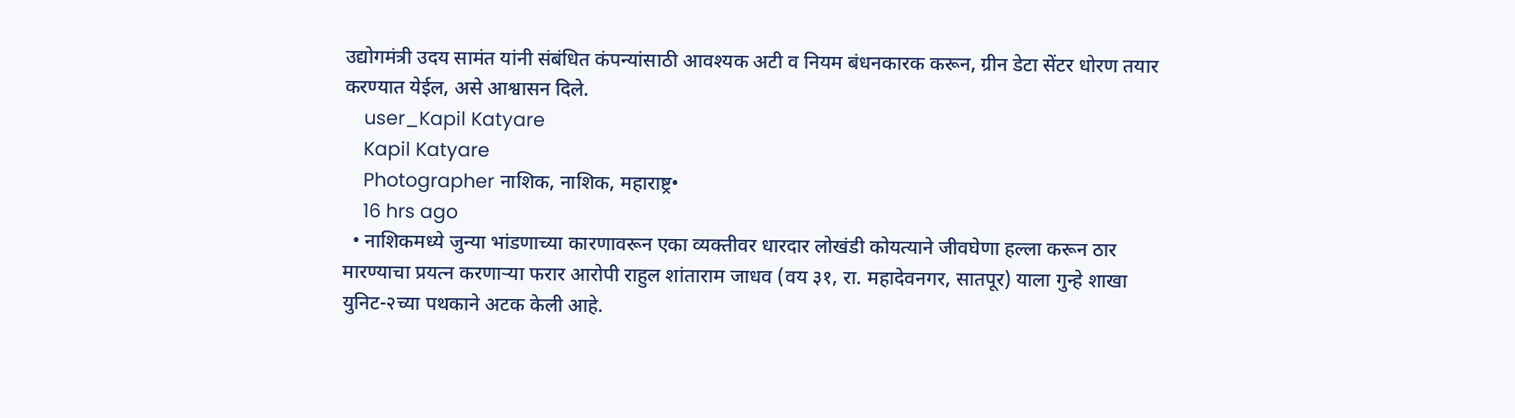उद्योगमंत्री उदय सामंत यांनी संबंधित कंपन्यांसाठी आवश्यक अटी व नियम बंधनकारक करून, ग्रीन डेटा सेंटर धोरण तयार करण्यात येईल, असे आश्वासन दिले.
    user_Kapil Katyare
    Kapil Katyare
    Photographer नाशिक, नाशिक, महाराष्ट्र•
    16 hrs ago
  • नाशिकमध्ये जुन्या भांडणाच्या कारणावरून एका व्यक्तीवर धारदार लोखंडी कोयत्याने जीवघेणा हल्ला करून ठार मारण्याचा प्रयत्न करणाऱ्या फरार आरोपी राहुल शांताराम जाधव (वय ३१, रा. महादेवनगर, सातपूर) याला गुन्हे शाखा युनिट-२च्या पथकाने अटक केली आहे.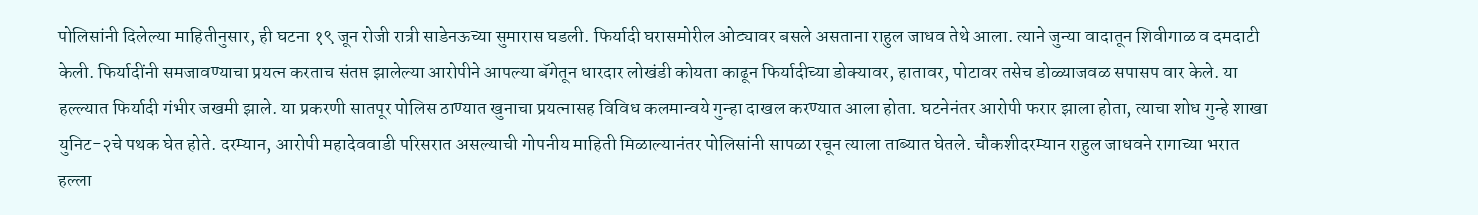पोलिसांनी दिलेल्या माहितीनुसार, ही घटना १९ जून रोजी रात्री साडेनऊच्या सुमारास घडली. फिर्यादी घरासमोरील ओट्यावर बसले असताना राहुल जाधव तेथे आला. त्याने जुन्या वादातून शिवीगाळ व दमदाटी केली. फिर्यादींनी समजावण्याचा प्रयत्न करताच संतप्त झालेल्या आरोपीने आपल्या बॅगेतून धारदार लोखंडी कोयता काढून फिर्यादीच्या डोक्यावर, हातावर, पोटावर तसेच डोळ्याजवळ सपासप वार केले. या हल्ल्यात फिर्यादी गंभीर जखमी झाले. या प्रकरणी सातपूर पोलिस ठाण्यात खुनाचा प्रयत्नासह विविध कलमान्वये गुन्हा दाखल करण्यात आला होता. घटनेनंतर आरोपी फरार झाला होता, त्याचा शोध गुन्हे शाखा युनिट-२चे पथक घेत होते. दरम्यान, आरोपी महादेववाडी परिसरात असल्याची गोपनीय माहिती मिळाल्यानंतर पोलिसांनी सापळा रचून त्याला ताब्यात घेतले. चौकशीदरम्यान राहुल जाधवने रागाच्या भरात हल्ला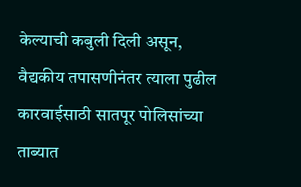केल्याची कबुली दिली असून, वैद्यकीय तपासणीनंतर त्याला पुढील कारवाईसाठी सातपूर पोलिसांच्या ताब्यात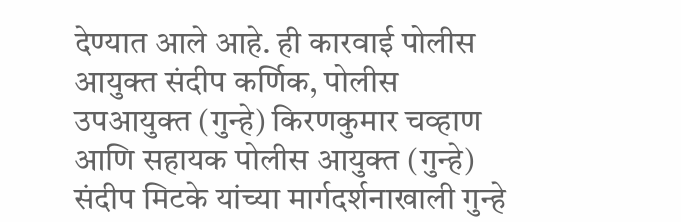देण्यात आले आहे. ही कारवाई पोलीस आयुक्त संदीप कर्णिक, पोलीस उपआयुक्त (गुन्हे) किरणकुमार चव्हाण आणि सहायक पोलीस आयुक्त (गुन्हे) संदीप मिटके यांच्या मार्गदर्शनाखाली गुन्हे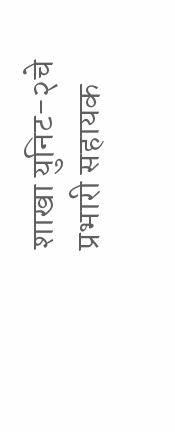शाखा युनिट-२चे प्रभारी सहायक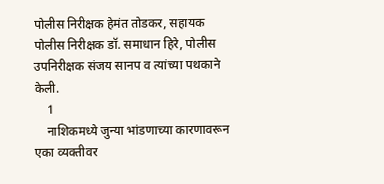पोलीस निरीक्षक हेमंत तोडकर, सहायक पोलीस निरीक्षक डॉ. समाधान हिरे, पोलीस उपनिरीक्षक संजय सानप व त्यांच्या पथकाने केली.
    1
    नाशिकमध्ये जुन्या भांडणाच्या कारणावरून एका व्यक्तीवर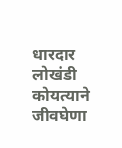धारदार लोखंडी कोयत्याने जीवघेणा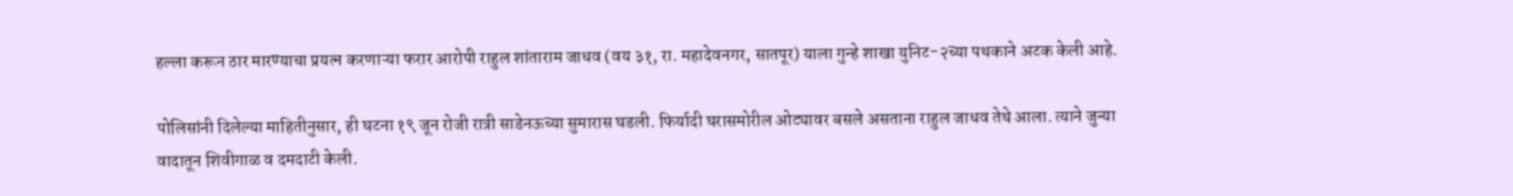हल्ला करून ठार मारण्याचा प्रयत्न करणाऱ्या फरार आरोपी राहुल शांताराम जाधव (वय ३१, रा. महादेवनगर, सातपूर) याला गुन्हे शाखा युनिट-२च्या पथकाने अटक केली आहे.

पोलिसांनी दिलेल्या माहितीनुसार, ही घटना १९ जून रोजी रात्री साडेनऊच्या सुमारास घडली. फिर्यादी घरासमोरील ओट्यावर बसले असताना राहुल जाधव तेथे आला. त्याने जुन्या वादातून शिवीगाळ व दमदाटी केली.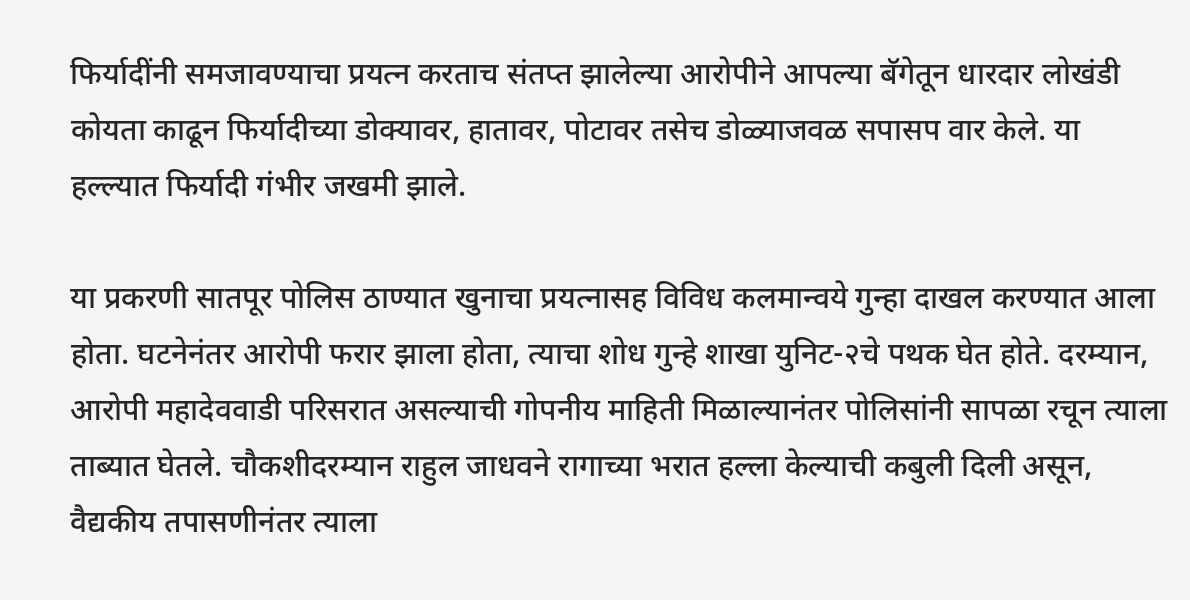फिर्यादींनी समजावण्याचा प्रयत्न करताच संतप्त झालेल्या आरोपीने आपल्या बॅगेतून धारदार लोखंडी कोयता काढून फिर्यादीच्या डोक्यावर, हातावर, पोटावर तसेच डोळ्याजवळ सपासप वार केले. या हल्ल्यात फिर्यादी गंभीर जखमी झाले.

या प्रकरणी सातपूर पोलिस ठाण्यात खुनाचा प्रयत्नासह विविध कलमान्वये गुन्हा दाखल करण्यात आला होता. घटनेनंतर आरोपी फरार झाला होता, त्याचा शोध गुन्हे शाखा युनिट-२चे पथक घेत होते. दरम्यान, आरोपी महादेववाडी परिसरात असल्याची गोपनीय माहिती मिळाल्यानंतर पोलिसांनी सापळा रचून त्याला ताब्यात घेतले. चौकशीदरम्यान राहुल जाधवने रागाच्या भरात हल्ला केल्याची कबुली दिली असून, वैद्यकीय तपासणीनंतर त्याला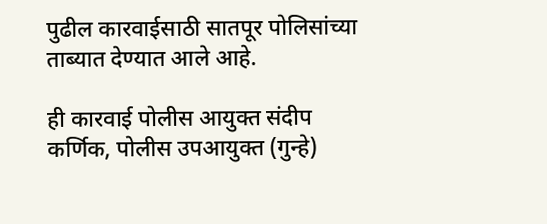पुढील कारवाईसाठी सातपूर पोलिसांच्या ताब्यात देण्यात आले आहे.

ही कारवाई पोलीस आयुक्त संदीप कर्णिक, पोलीस उपआयुक्त (गुन्हे)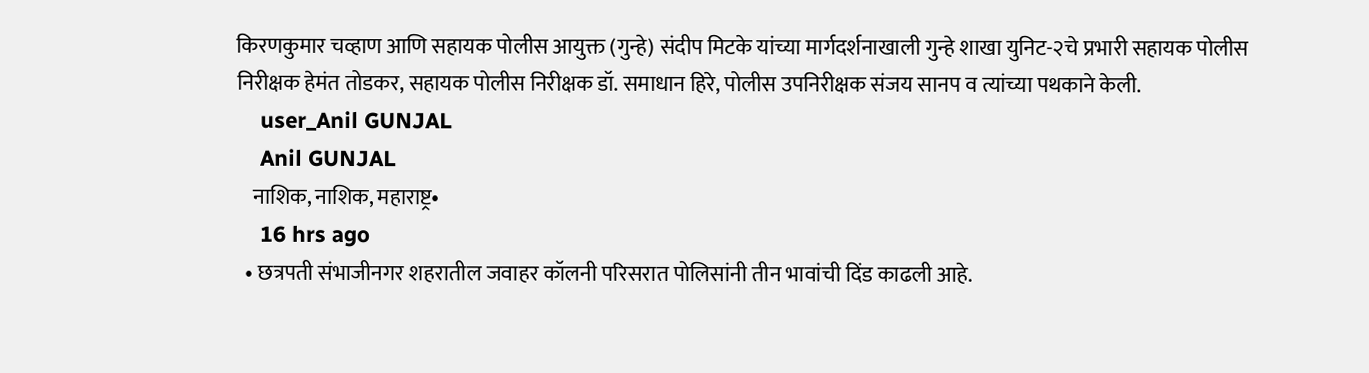किरणकुमार चव्हाण आणि सहायक पोलीस आयुक्त (गुन्हे) संदीप मिटके यांच्या मार्गदर्शनाखाली गुन्हे शाखा युनिट-२चे प्रभारी सहायक पोलीस निरीक्षक हेमंत तोडकर, सहायक पोलीस निरीक्षक डॉ. समाधान हिरे, पोलीस उपनिरीक्षक संजय सानप व त्यांच्या पथकाने केली.
    user_Anil GUNJAL
    Anil GUNJAL
    नाशिक, नाशिक, महाराष्ट्र•
    16 hrs ago
  • छत्रपती संभाजीनगर शहरातील जवाहर कॉलनी परिसरात पोलिसांनी तीन भावांची दिंड काढली आहे.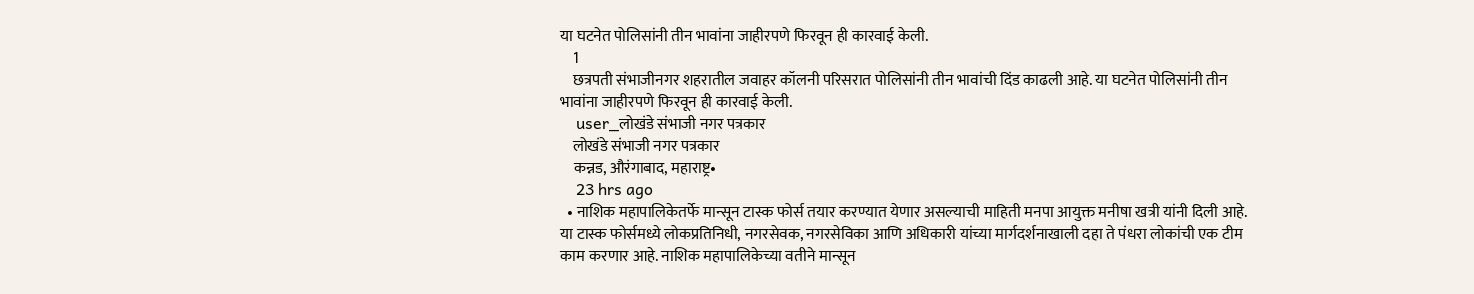या घटनेत पोलिसांनी तीन भावांना जाहीरपणे फिरवून ही कारवाई केली.
    1
    छत्रपती संभाजीनगर शहरातील जवाहर कॉलनी परिसरात पोलिसांनी तीन भावांची दिंड काढली आहे. या घटनेत पोलिसांनी तीन भावांना जाहीरपणे फिरवून ही कारवाई केली.
    user_लोखंडे संभाजी नगर पत्रकार
    लोखंडे संभाजी नगर पत्रकार
    कन्नड, औरंगाबाद, महाराष्ट्र•
    23 hrs ago
  • नाशिक महापालिकेतर्फे मान्सून टास्क फोर्स तयार करण्यात येणार असल्याची माहिती मनपा आयुक्त मनीषा खत्री यांनी दिली आहे. या टास्क फोर्समध्ये लोकप्रतिनिधी, नगरसेवक, नगरसेविका आणि अधिकारी यांच्या मार्गदर्शनाखाली दहा ते पंधरा लोकांची एक टीम काम करणार आहे. नाशिक महापालिकेच्या वतीने मान्सून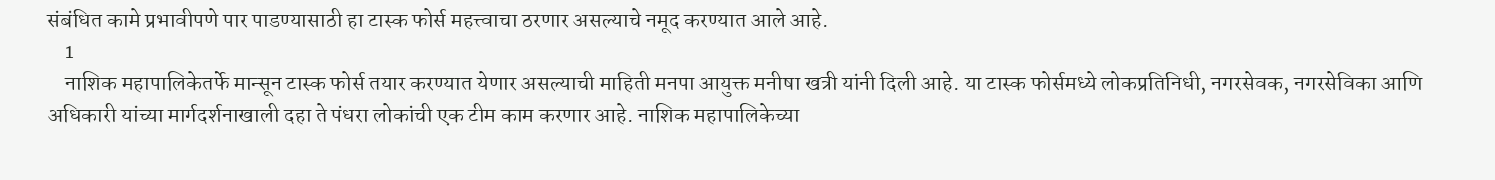संबंधित कामे प्रभावीपणे पार पाडण्यासाठी हा टास्क फोर्स महत्त्वाचा ठरणार असल्याचे नमूद करण्यात आले आहे.
    1
    नाशिक महापालिकेतर्फे मान्सून टास्क फोर्स तयार करण्यात येणार असल्याची माहिती मनपा आयुक्त मनीषा खत्री यांनी दिली आहे. या टास्क फोर्समध्ये लोकप्रतिनिधी, नगरसेवक, नगरसेविका आणि अधिकारी यांच्या मार्गदर्शनाखाली दहा ते पंधरा लोकांची एक टीम काम करणार आहे. नाशिक महापालिकेच्या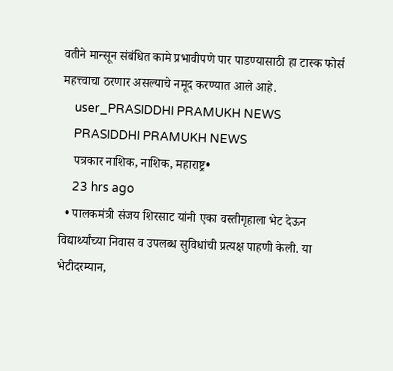वतीने मान्सून संबंधित कामे प्रभावीपणे पार पाडण्यासाठी हा टास्क फोर्स महत्त्वाचा ठरणार असल्याचे नमूद करण्यात आले आहे.
    user_PRASIDDHI PRAMUKH NEWS
    PRASIDDHI PRAMUKH NEWS
    पत्रकार नाशिक, नाशिक, महाराष्ट्र•
    23 hrs ago
  • पालकमंत्री संजय शिरसाट यांनी एका वस्तीगृहाला भेट देऊन विद्यार्थ्यांच्या निवास व उपलब्ध सुविधांची प्रत्यक्ष पाहणी केली. या भेटीदरम्यान,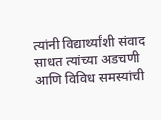त्यांनी विद्यार्थ्यांशी संवाद साधत त्यांच्या अडचणी आणि विविध समस्यांची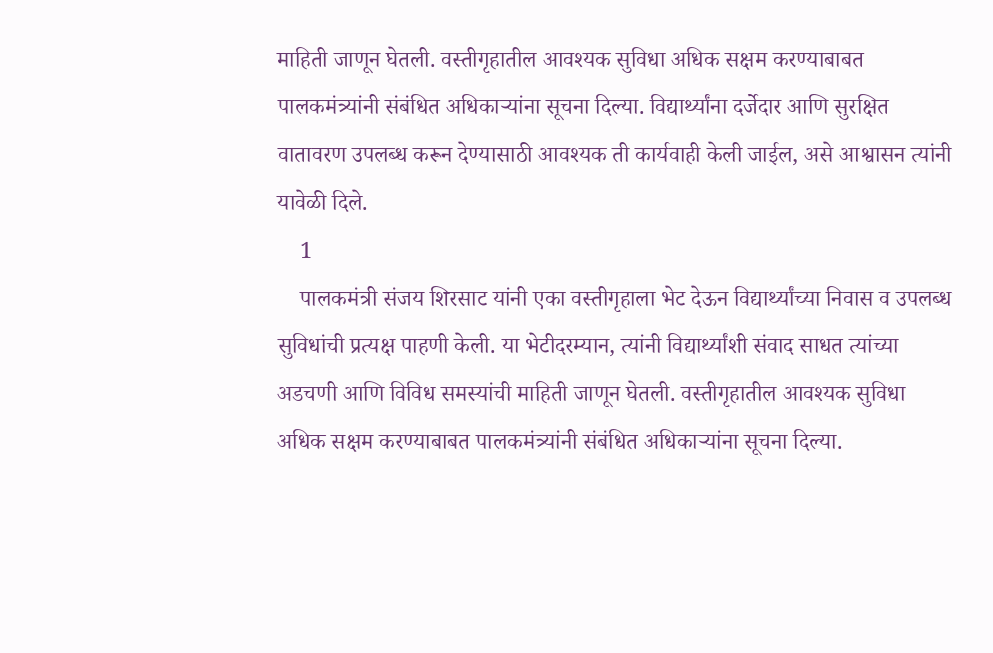माहिती जाणून घेतली. वस्तीगृहातील आवश्यक सुविधा अधिक सक्षम करण्याबाबत पालकमंत्र्यांनी संबंधित अधिकाऱ्यांना सूचना दिल्या. विद्यार्थ्यांना दर्जेदार आणि सुरक्षित वातावरण उपलब्ध करून देण्यासाठी आवश्यक ती कार्यवाही केली जाईल, असे आश्वासन त्यांनी यावेळी दिले.
    1
    पालकमंत्री संजय शिरसाट यांनी एका वस्तीगृहाला भेट देऊन विद्यार्थ्यांच्या निवास व उपलब्ध सुविधांची प्रत्यक्ष पाहणी केली. या भेटीदरम्यान, त्यांनी विद्यार्थ्यांशी संवाद साधत त्यांच्या अडचणी आणि विविध समस्यांची माहिती जाणून घेतली. वस्तीगृहातील आवश्यक सुविधा अधिक सक्षम करण्याबाबत पालकमंत्र्यांनी संबंधित अधिकाऱ्यांना सूचना दिल्या.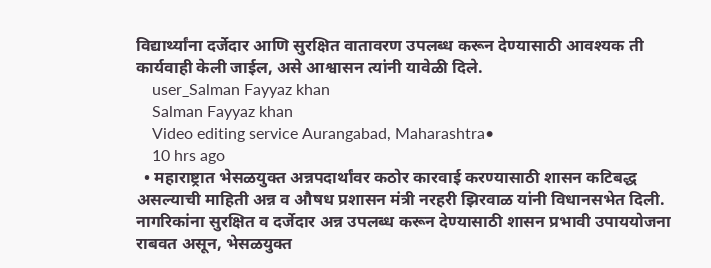विद्यार्थ्यांना दर्जेदार आणि सुरक्षित वातावरण उपलब्ध करून देण्यासाठी आवश्यक ती कार्यवाही केली जाईल, असे आश्वासन त्यांनी यावेळी दिले.
    user_Salman Fayyaz khan
    Salman Fayyaz khan
    Video editing service Aurangabad, Maharashtra•
    10 hrs ago
  • महाराष्ट्रात भेसळयुक्त अन्नपदार्थांवर कठोर कारवाई करण्यासाठी शासन कटिबद्ध असल्याची माहिती अन्न व औषध प्रशासन मंत्री नरहरी झिरवाळ यांनी विधानसभेत दिली. नागरिकांना सुरक्षित व दर्जेदार अन्न उपलब्ध करून देण्यासाठी शासन प्रभावी उपाययोजना राबवत असून, भेसळयुक्त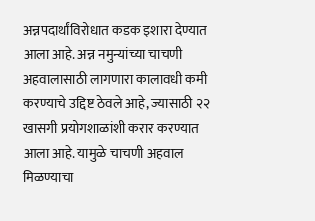अन्नपदार्थांविरोधात कडक इशारा देण्यात आला आहे. अन्न नमुन्यांच्या चाचणी अहवालासाठी लागणारा कालावधी कमी करण्याचे उद्दिष्ट ठेवले आहे, ज्यासाठी २२ खासगी प्रयोगशाळांशी करार करण्यात आला आहे. यामुळे चाचणी अहवाल मिळण्याचा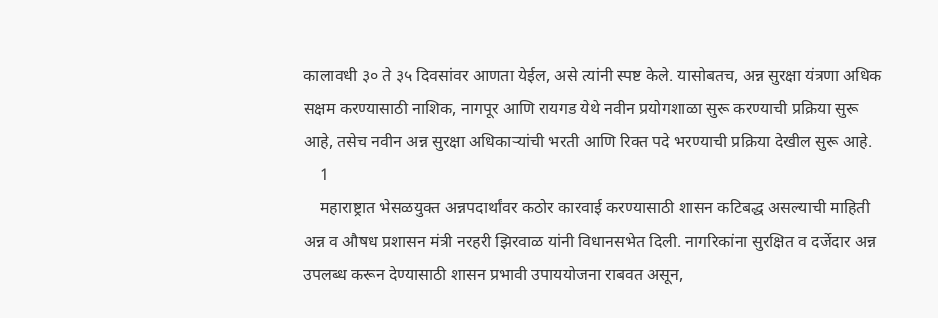कालावधी ३० ते ३५ दिवसांवर आणता येईल, असे त्यांनी स्पष्ट केले. यासोबतच, अन्न सुरक्षा यंत्रणा अधिक सक्षम करण्यासाठी नाशिक, नागपूर आणि रायगड येथे नवीन प्रयोगशाळा सुरू करण्याची प्रक्रिया सुरू आहे, तसेच नवीन अन्न सुरक्षा अधिकाऱ्यांची भरती आणि रिक्त पदे भरण्याची प्रक्रिया देखील सुरू आहे.
    1
    महाराष्ट्रात भेसळयुक्त अन्नपदार्थांवर कठोर कारवाई करण्यासाठी शासन कटिबद्ध असल्याची माहिती अन्न व औषध प्रशासन मंत्री नरहरी झिरवाळ यांनी विधानसभेत दिली. नागरिकांना सुरक्षित व दर्जेदार अन्न उपलब्ध करून देण्यासाठी शासन प्रभावी उपाययोजना राबवत असून,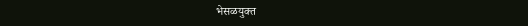भेसळयुक्त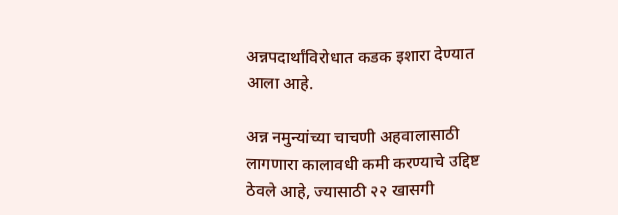अन्नपदार्थांविरोधात कडक इशारा देण्यात आला आहे.

अन्न नमुन्यांच्या चाचणी अहवालासाठी लागणारा कालावधी कमी करण्याचे उद्दिष्ट ठेवले आहे, ज्यासाठी २२ खासगी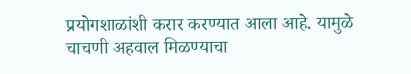प्रयोगशाळांशी करार करण्यात आला आहे. यामुळे चाचणी अहवाल मिळण्याचा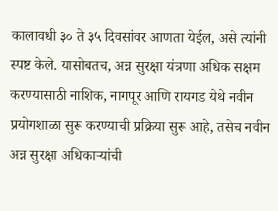कालावधी ३० ते ३५ दिवसांवर आणता येईल, असे त्यांनी स्पष्ट केले. यासोबतच, अन्न सुरक्षा यंत्रणा अधिक सक्षम करण्यासाठी नाशिक, नागपूर आणि रायगड येथे नवीन प्रयोगशाळा सुरू करण्याची प्रक्रिया सुरू आहे, तसेच नवीन अन्न सुरक्षा अधिकाऱ्यांची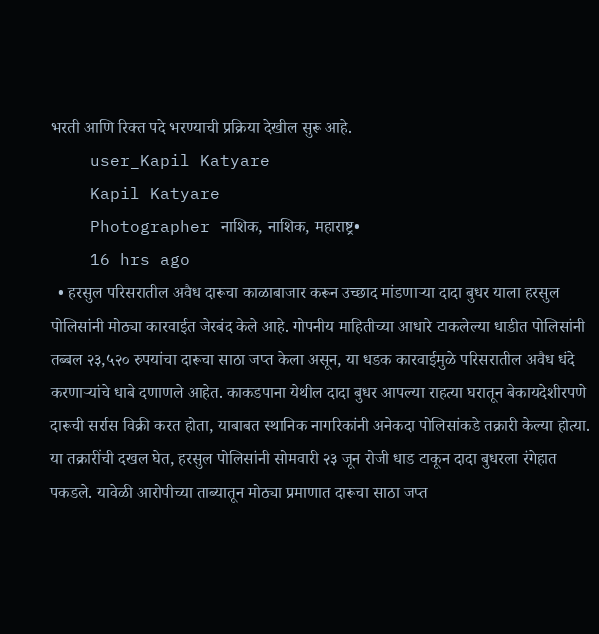भरती आणि रिक्त पदे भरण्याची प्रक्रिया देखील सुरू आहे.
    user_Kapil Katyare
    Kapil Katyare
    Photographer नाशिक, नाशिक, महाराष्ट्र•
    16 hrs ago
  • हरसुल परिसरातील अवैध दारूचा काळाबाजार करून उच्छाद मांडणाऱ्या दादा बुधर याला हरसुल पोलिसांनी मोठ्या कारवाईत जेरबंद केले आहे. गोपनीय माहितीच्या आधारे टाकलेल्या धाडीत पोलिसांनी तब्बल २३,५२० रुपयांचा दारूचा साठा जप्त केला असून, या धडक कारवाईमुळे परिसरातील अवैध धंदे करणाऱ्यांचे धाबे दणाणले आहेत. काकडपाना येथील दादा बुधर आपल्या राहत्या घरातून बेकायदेशीरपणे दारूची सर्रास विक्री करत होता, याबाबत स्थानिक नागरिकांनी अनेकदा पोलिसांकडे तक्रारी केल्या होत्या. या तक्रारींची दखल घेत, हरसुल पोलिसांनी सोमवारी २३ जून रोजी धाड टाकून दादा बुधरला रंगेहात पकडले. यावेळी आरोपीच्या ताब्यातून मोठ्या प्रमाणात दारूचा साठा जप्त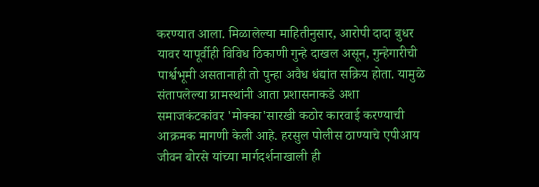करण्यात आला. मिळालेल्या माहितीनुसार, आरोपी दादा बुधर यावर यापूर्वीही विविध ठिकाणी गुन्हे दाखल असून, गुन्हेगारीची पार्श्वभूमी असतानाही तो पुन्हा अवैध धंद्यांत सक्रिय होता. यामुळे संतापलेल्या ग्रामस्थांनी आता प्रशासनाकडे अशा समाजकंटकांवर 'मोक्का'सारखी कठोर कारवाई करण्याची आक्रमक मागणी केली आहे. हरसुल पोलीस ठाण्याचे एपीआय जीवन बोरसे यांच्या मार्गदर्शनाखाली ही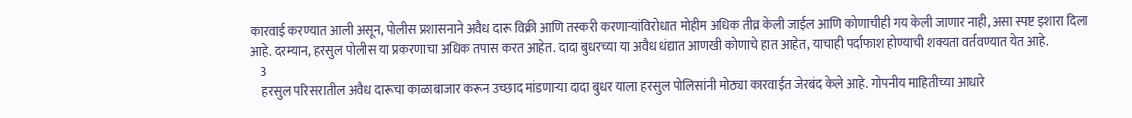कारवाई करण्यात आली असून, पोलीस प्रशासनाने अवैध दारू विक्री आणि तस्करी करणाऱ्यांविरोधात मोहीम अधिक तीव्र केली जाईल आणि कोणाचीही गय केली जाणार नाही, असा स्पष्ट इशारा दिला आहे. दरम्यान, हरसुल पोलीस या प्रकरणाचा अधिक तपास करत आहेत. दादा बुधरच्या या अवैध धंद्यात आणखी कोणाचे हात आहेत, याचाही पर्दाफाश होण्याची शक्यता वर्तवण्यात येत आहे.
    3
    हरसुल परिसरातील अवैध दारूचा काळाबाजार करून उच्छाद मांडणाऱ्या दादा बुधर याला हरसुल पोलिसांनी मोठ्या कारवाईत जेरबंद केले आहे. गोपनीय माहितीच्या आधारे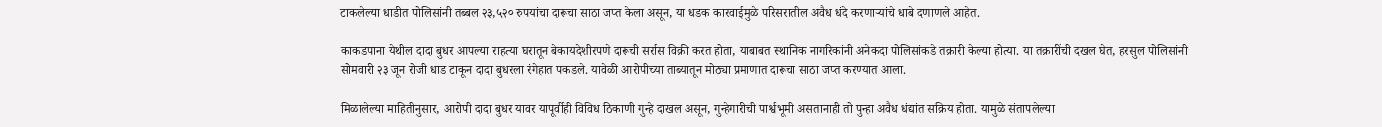टाकलेल्या धाडीत पोलिसांनी तब्बल २३,५२० रुपयांचा दारूचा साठा जप्त केला असून, या धडक कारवाईमुळे परिसरातील अवैध धंदे करणाऱ्यांचे धाबे दणाणले आहेत.

काकडपाना येथील दादा बुधर आपल्या राहत्या घरातून बेकायदेशीरपणे दारूची सर्रास विक्री करत होता, याबाबत स्थानिक नागरिकांनी अनेकदा पोलिसांकडे तक्रारी केल्या होत्या. या तक्रारींची दखल घेत, हरसुल पोलिसांनी सोमवारी २३ जून रोजी धाड टाकून दादा बुधरला रंगेहात पकडले. यावेळी आरोपीच्या ताब्यातून मोठ्या प्रमाणात दारूचा साठा जप्त करण्यात आला.

मिळालेल्या माहितीनुसार, आरोपी दादा बुधर यावर यापूर्वीही विविध ठिकाणी गुन्हे दाखल असून, गुन्हेगारीची पार्श्वभूमी असतानाही तो पुन्हा अवैध धंद्यांत सक्रिय होता. यामुळे संतापलेल्या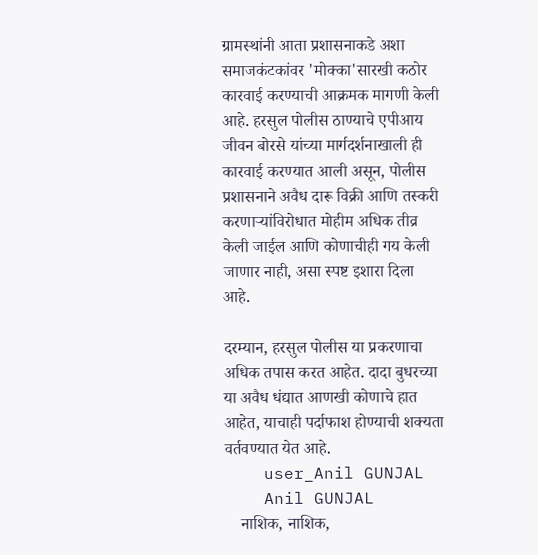ग्रामस्थांनी आता प्रशासनाकडे अशा समाजकंटकांवर 'मोक्का'सारखी कठोर कारवाई करण्याची आक्रमक मागणी केली आहे. हरसुल पोलीस ठाण्याचे एपीआय जीवन बोरसे यांच्या मार्गदर्शनाखाली ही कारवाई करण्यात आली असून, पोलीस प्रशासनाने अवैध दारू विक्री आणि तस्करी करणाऱ्यांविरोधात मोहीम अधिक तीव्र केली जाईल आणि कोणाचीही गय केली जाणार नाही, असा स्पष्ट इशारा दिला आहे.

दरम्यान, हरसुल पोलीस या प्रकरणाचा अधिक तपास करत आहेत. दादा बुधरच्या या अवैध धंद्यात आणखी कोणाचे हात आहेत, याचाही पर्दाफाश होण्याची शक्यता वर्तवण्यात येत आहे.
    user_Anil GUNJAL
    Anil GUNJAL
    नाशिक, नाशिक,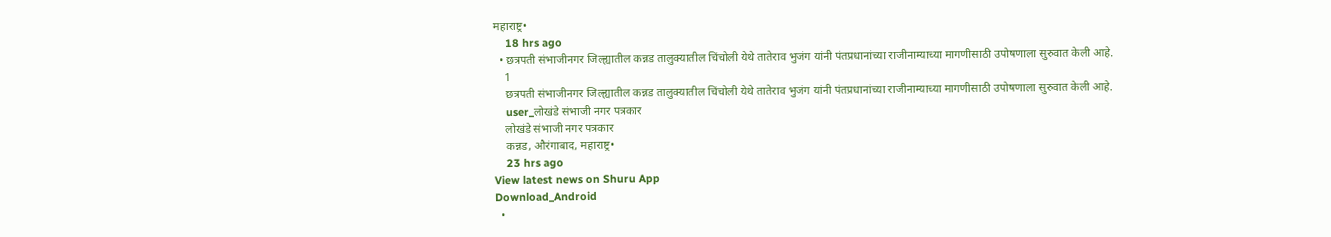महाराष्ट्र•
    18 hrs ago
  • छत्रपती संभाजीनगर जिल्ह्यातील कन्नड तालुक्यातील चिंचोली येथे तातेराव भुजंग यांनी पंतप्रधानांच्या राजीनाम्याच्या मागणीसाठी उपोषणाला सुरुवात केली आहे.
    1
    छत्रपती संभाजीनगर जिल्ह्यातील कन्नड तालुक्यातील चिंचोली येथे तातेराव भुजंग यांनी पंतप्रधानांच्या राजीनाम्याच्या मागणीसाठी उपोषणाला सुरुवात केली आहे.
    user_लोखंडे संभाजी नगर पत्रकार
    लोखंडे संभाजी नगर पत्रकार
    कन्नड, औरंगाबाद, महाराष्ट्र•
    23 hrs ago
View latest news on Shuru App
Download_Android
  •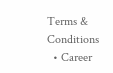Terms & Conditions
  • Career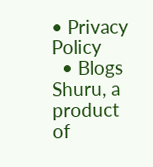• Privacy Policy
  • Blogs
Shuru, a product of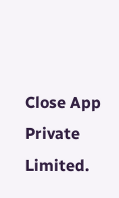Close App Private Limited.